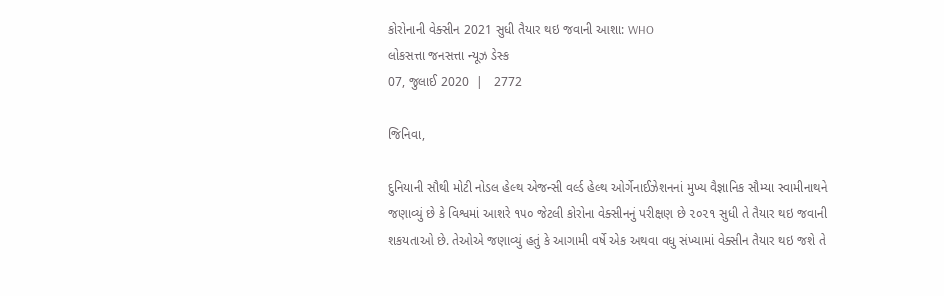કોરોનાની વેક્સીન 2021 સુધી તૈયાર થઇ જવાની આશા: WHO
લોકસત્તા જનસત્તા ન્યૂઝ ડેસ્ક
07, જુલાઈ 2020  |   2772

જિનિવા,

દુનિયાની સૌથી મોટી નોડલ હેલ્થ એજન્સી વર્લ્ડ હેલ્થ ઓર્ગેનાઈઝેશનનાં મુખ્ય વૈજ્ઞાનિક સૌમ્યા સ્વામીનાથને જણાવ્યું છે કે વિશ્વમાં આશરે ૧૫૦ જેટલી કોરોના વેક્સીનનું પરીક્ષણ છે ૨૦૨૧ સુધી તે તૈયાર થઇ જવાની શકયતાઓ છે. તેઓએ જણાવ્યું હતું કે આગામી વર્ષે એક અથવા વધુ સંખ્યામાં વેક્સીન તૈયાર થઇ જશે તે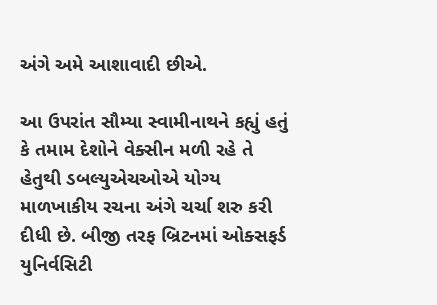અંગે અમે આશાવાદી છીએ.

આ ઉપરાંત સૌમ્યા સ્વામીનાથને કહ્યું હતું કે તમામ દેશોને વેક્સીન મળી રહે તે હેતુથી ડબલ્યુએચઓએ યોગ્ય માળખાકીય રચના અંગે ચર્ચા શરુ કરી દીધી છે. બીજી તરફ બ્રિટનમાં ઓક્સફર્ડ યુનિર્વસિટી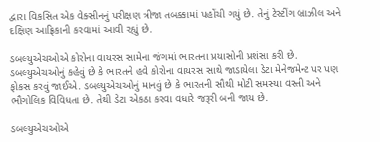દ્વારા વિકસિત એક વેક્સીનનું પરીક્ષણ ત્રીજા તબક્કામાં પહોંચી ગયું છે. તેનું ટેસ્ટીંગ બ્રાઝીલ અને દક્ષિણ આફ્રિકાની કરવામાં આવી રહ્યું છે.

ડબલ્યુએચઓએ કોરોના વાયરસ સામેના જંગમાં ભારતના પ્રયાસોની પ્રશંસા કરી છે. ડબલ્યુએચઓનું કહેવું છે કે ભારતને હવે કોરોના વાયરસ સાથે જાડાયેલા ડેટા મેનેજમેન્ટ પર પણ ફોકસ કરવું જાઈએ. ડબલ્યુએચઓનું માનવું છે કે ભારતની સૌથી મોટી સમસ્યા વસ્તી અને ભૌગોલિક વિવિધતા છે. તેથી ડેટા એકઠા કરવા વધારે જરૂરી બની જાય છે.

ડબલ્યુએચઓએ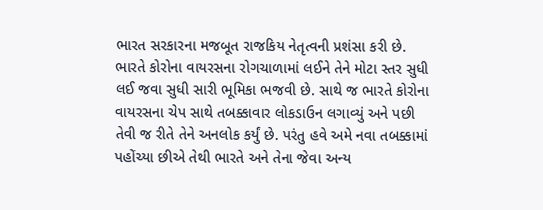ભારત સરકારના મજબૂત રાજકિય નેતૃત્વની પ્રશંસા કરી છે. ભારતે કોરોના વાયરસના રોગચાળામાં લઈને તેને મોટા સ્તર સુધી લઈ જવા સુધી સારી ભૂમિકા ભજવી છે. સાથે જ ભારતે કોરોના વાયરસના ચેપ સાથે તબક્કાવાર લોકડાઉન લગાવ્યું અને પછી તેવી જ રીતે તેને અનલોક કર્યું છે. પરંતુ હવે અમે નવા તબક્કામાં પહોંચ્યા છીએ તેથી ભારતે અને તેના જેવા અન્ય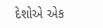દેશોએ એક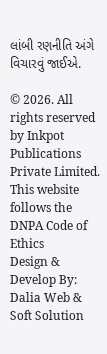લાંબી રણનીતિ અંગે વિચારવું જાઈએ.

© 2026. All rights reserved by Inkpot Publications Private Limited.
This website follows the DNPA Code of Ethics
Design & Develop By:
Dalia Web & Soft Solution